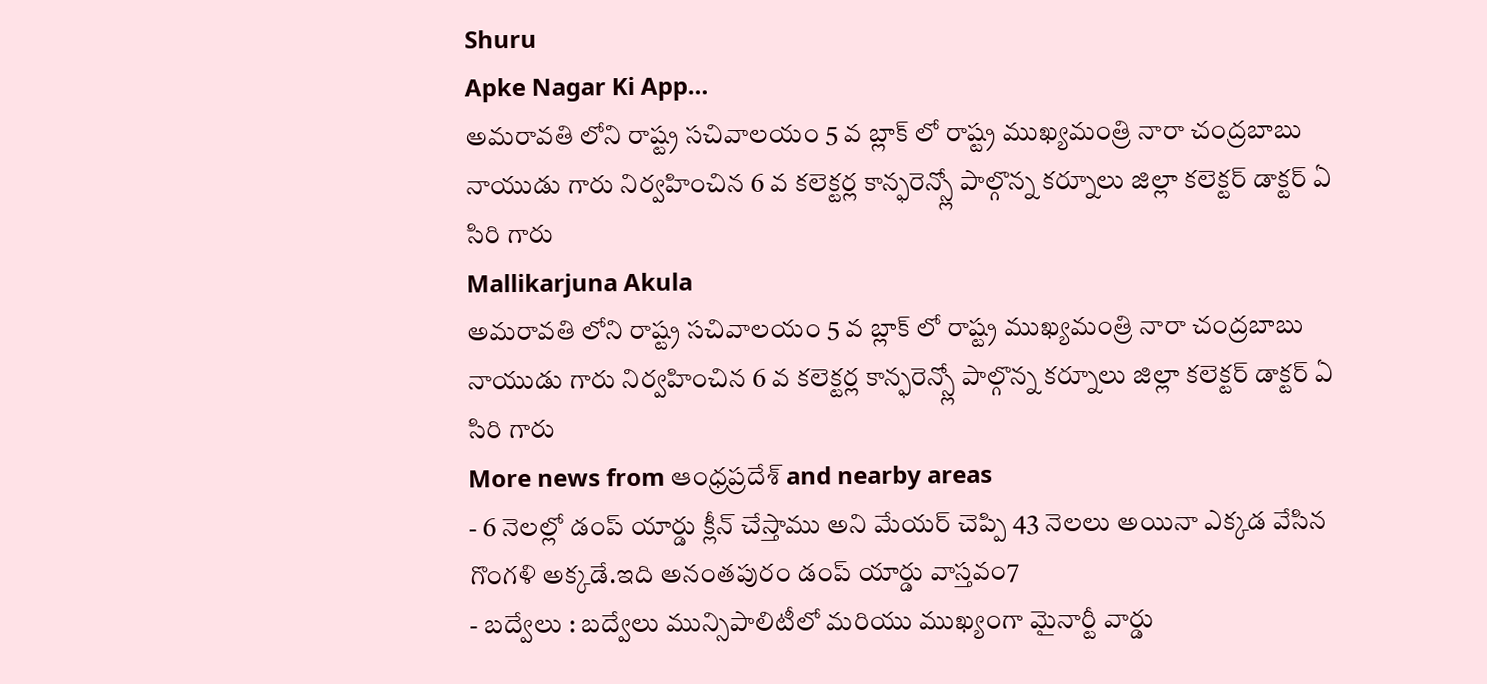Shuru
Apke Nagar Ki App…
అమరావతి లోని రాష్ట్ర సచివాలయం 5 వ బ్లాక్ లో రాష్ట్ర ముఖ్యమంత్రి నారా చంద్రబాబు నాయుడు గారు నిర్వహించిన 6 వ కలెక్టర్ల కాన్ఫరెన్స్లో పాల్గొన్న కర్నూలు జిల్లా కలెక్టర్ డాక్టర్ ఏ సిరి గారు
Mallikarjuna Akula
అమరావతి లోని రాష్ట్ర సచివాలయం 5 వ బ్లాక్ లో రాష్ట్ర ముఖ్యమంత్రి నారా చంద్రబాబు నాయుడు గారు నిర్వహించిన 6 వ కలెక్టర్ల కాన్ఫరెన్స్లో పాల్గొన్న కర్నూలు జిల్లా కలెక్టర్ డాక్టర్ ఏ సిరి గారు
More news from ఆంధ్రప్రదేశ్ and nearby areas
- 6 నెలల్లో డంప్ యార్డు క్లీన్ చేస్తాము అని మేయర్ చెప్పి 43 నెలలు అయినా ఎక్కడ వేసిన గొంగళి అక్కడే.ఇది అనంతపురం డంప్ యార్డు వాస్తవం7
- బద్వేలు : బద్వేలు మున్సిపాలిటీలో మరియు ముఖ్యంగా మైనార్టీ వార్డు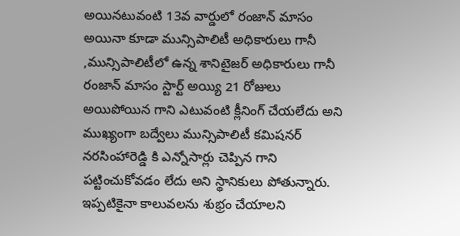అయినటువంటి 13వ వార్డులో రంజాన్ మాసం అయినా కూడా మున్సిపాలిటీ అధికారులు గానీ ,మున్సిపాలిటీలో ఉన్న శానిటైజర్ అధికారులు గానీ రంజాన్ మాసం స్టార్ట్ అయ్యి 21 రోజులు అయిపోయిన గాని ఎటువంటి క్లీనింగ్ చేయలేదు అని ముఖ్యంగా బద్వేలు మున్సిపాలిటీ కమిషనర్ నరసింహారెడ్డి కి ఎన్నోసార్లు చెప్పిన గాని పట్టించుకోవడం లేదు అని స్థానికులు పోతున్నారు. ఇప్పటికైనా కాలువలను శుభ్రం చేయాలని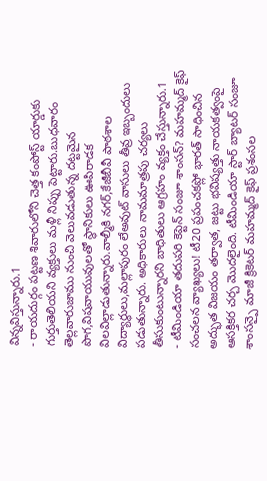విన్నవిస్తున్నారు.1
- రాయదుర్గం పట్టణ శివారులోని చెత్త కంపోస్ట్ యార్డుకు గుర్తుతెలియని వ్యక్తులు మళ్లీ నిప్పు పెట్టారు.బుధవారం తెల్లవారుజాము నుంచి వెలువడుతున్న దట్టమైన పొగ,విషవాయువులతో స్థానికులు ఊపిరాడక విలవిల్లాడుతున్నారు.వాల్మీకి నగర్,కేజీబీవీ పాఠశాల విద్యార్థులు,మల్లాపురం లేఅవుట్ వాసులు తీవ్ర ఇబ్బందులు పడుతున్నారు. అధికారులు నామమాత్రపు చర్యలు తీసుకుంటున్నారని బాధితులు ఆగ్రహం వ్యక్తం చేస్తున్నారు.1
- టీమిండియా తదుపరి కెప్టెన్ సంజూ శాంసన్? మహమ్మద్ కైఫ్ సంచలన వ్యాఖ్యలు! టీ20 ప్రపంచకప్లో భారత్ సాధించిన అద్భుత విజయం తర్వాత, జట్టు భవిష్యత్తు నాయకత్వంపై ఆసక్తికర చర్చ మొదలైంది. టీమిండియా స్టార్ బ్యాటర్ సంజూ శాంసన్పై మాజీ క్రికెటర్ మహమ్మద్ కైఫ్ ప్రశంసల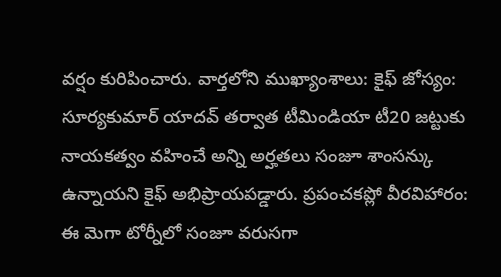వర్షం కురిపించారు. వార్తలోని ముఖ్యాంశాలు: కైఫ్ జోస్యం: సూర్యకుమార్ యాదవ్ తర్వాత టీమిండియా టీ20 జట్టుకు నాయకత్వం వహించే అన్ని అర్హతలు సంజూ శాంసన్కు ఉన్నాయని కైఫ్ అభిప్రాయపడ్డారు. ప్రపంచకప్లో వీరవిహారం: ఈ మెగా టోర్నీలో సంజూ వరుసగా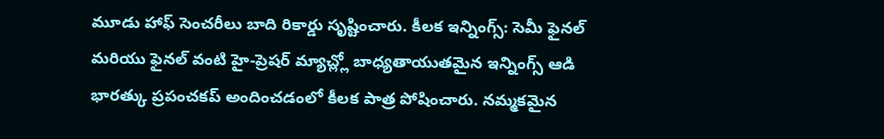మూడు హాఫ్ సెంచరీలు బాది రికార్డు సృష్టించారు. కీలక ఇన్నింగ్స్: సెమీ ఫైనల్ మరియు ఫైనల్ వంటి హై-ప్రెషర్ మ్యాచ్ల్లో బాధ్యతాయుతమైన ఇన్నింగ్స్ ఆడి భారత్కు ప్రపంచకప్ అందించడంలో కీలక పాత్ర పోషించారు. నమ్మకమైన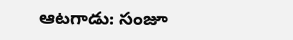ఆటగాడు: సంజూ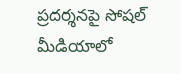ప్రదర్శనపై సోషల్ మీడియాలో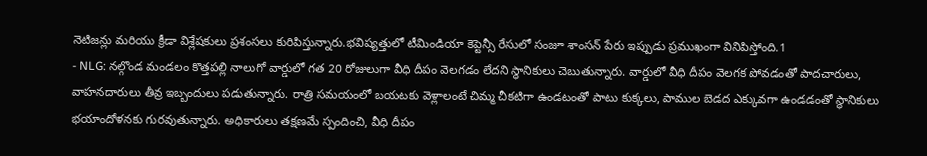నెటిజన్లు మరియు క్రీడా విశ్లేషకులు ప్రశంసలు కురిపిస్తున్నారు.భవిష్యత్తులో టీమిండియా కెప్టెన్సీ రేసులో సంజూ శాంసన్ పేరు ఇప్పుడు ప్రముఖంగా వినిపిస్తోంది.1
- NLG: నల్గొండ మండలం కొత్తపల్లి నాలుగో వార్డులో గత 20 రోజులుగా వీధి దీపం వెలగడం లేదని స్థానికులు చెబుతున్నారు. వార్డులో వీధి దీపం వెలగక పోవడంతో పాదచారులు, వాహనదారులు తీవ్ర ఇబ్బందులు పడుతున్నారు. రాత్రి సమయంలో బయటకు వెళ్లాలంటే చిమ్మ చీకటిగా ఉండటంతో పాటు కుక్కలు, పాముల బెడద ఎక్కువగా ఉండడంతో స్థానికులు భయాందోళనకు గురవుతున్నారు. అధికారులు తక్షణమే స్పందించి, వీధి దీపం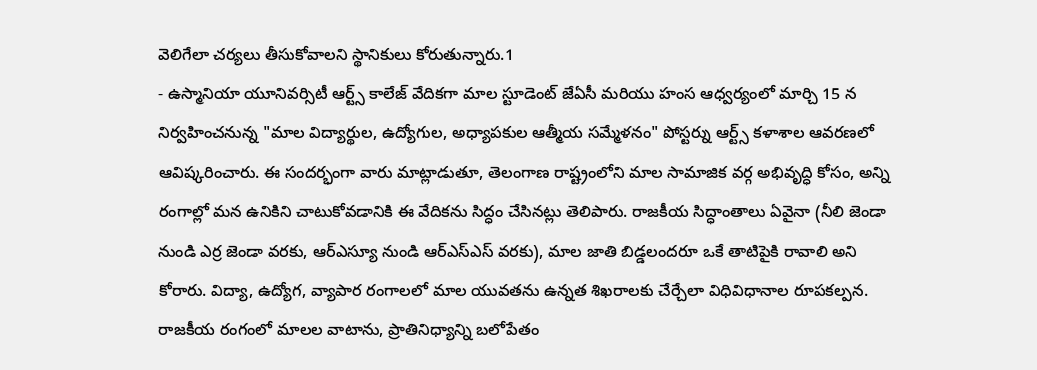వెలిగేలా చర్యలు తీసుకోవాలని స్థానికులు కోరుతున్నారు.1
- ఉస్మానియా యూనివర్సిటీ ఆర్ట్స్ కాలేజ్ వేదికగా మాల స్టూడెంట్ జేఏసీ మరియు హంస ఆధ్వర్యంలో మార్చి 15 న నిర్వహించనున్న "మాల విద్యార్థుల, ఉద్యోగుల, అధ్యాపకుల ఆత్మీయ సమ్మేళనం" పోస్టర్ను ఆర్ట్స్ కళాశాల ఆవరణలో ఆవిష్కరించారు. ఈ సందర్భంగా వారు మాట్లాడుతూ, తెలంగాణ రాష్ట్రంలోని మాల సామాజిక వర్గ అభివృద్ధి కోసం, అన్ని రంగాల్లో మన ఉనికిని చాటుకోవడానికి ఈ వేదికను సిద్ధం చేసినట్లు తెలిపారు. రాజకీయ సిద్ధాంతాలు ఏవైనా (నీలి జెండా నుండి ఎర్ర జెండా వరకు, ఆర్ఎస్యూ నుండి ఆర్ఎస్ఎస్ వరకు), మాల జాతి బిడ్డలందరూ ఒకే తాటిపైకి రావాలి అని కోరారు. విద్యా, ఉద్యోగ, వ్యాపార రంగాలలో మాల యువతను ఉన్నత శిఖరాలకు చేర్చేలా విధివిధానాల రూపకల్పన. రాజకీయ రంగంలో మాలల వాటాను, ప్రాతినిధ్యాన్ని బలోపేతం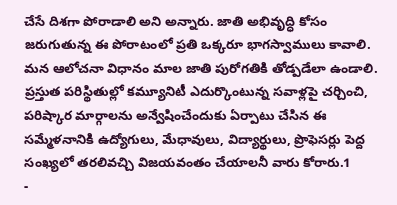చేసే దిశగా పోరాడాలి అని అన్నారు. జాతి అభివృద్ధి కోసం జరుగుతున్న ఈ పోరాటంలో ప్రతి ఒక్కరూ భాగస్వాములు కావాలి. మన ఆలోచనా విధానం మాల జాతి పురోగతికి తోడ్పడేలా ఉండాలి. ప్రస్తుత పరిస్థితుల్లో కమ్యూనిటీ ఎదుర్కొంటున్న సవాళ్లపై చర్చించి, పరిష్కార మార్గాలను అన్వేషించేందుకు ఏర్పాటు చేసిన ఈ సమ్మేళనానికి ఉద్యోగులు, మేధావులు, విద్యార్థులు, ప్రొఫెసర్లు పెద్ద సంఖ్యలో తరలివచ్చి విజయవంతం చేయాలనీ వారు కోరారు.1
-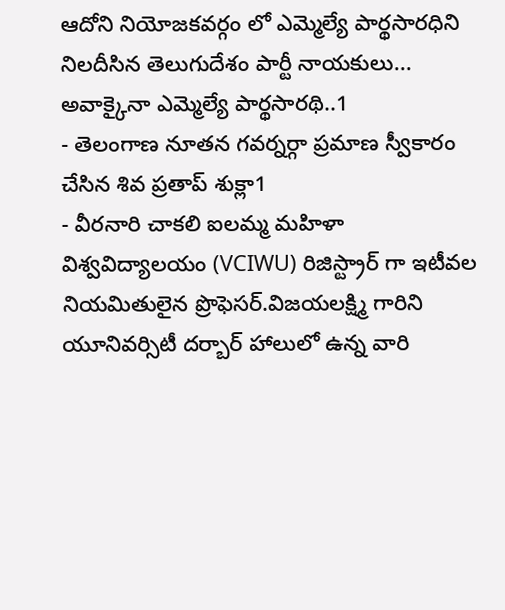ఆదోని నియోజకవర్గం లో ఎమ్మెల్యే పార్థసారధిని నిలదీసిన తెలుగుదేశం పార్టీ నాయకులు... అవాక్కైనా ఎమ్మెల్యే పార్థసారథి..1
- తెలంగాణ నూతన గవర్నర్గా ప్రమాణ స్వీకారం చేసిన శివ ప్రతాప్ శుక్లా1
- వీరనారి చాకలి ఐలమ్మ మహిళా విశ్వవిద్యాలయం (VCIWU) రిజిస్ట్రార్ గా ఇటీవల నియమితులైన ప్రొఫెసర్.విజయలక్ష్మి గారిని యూనివర్సిటీ దర్బార్ హాలులో ఉన్న వారి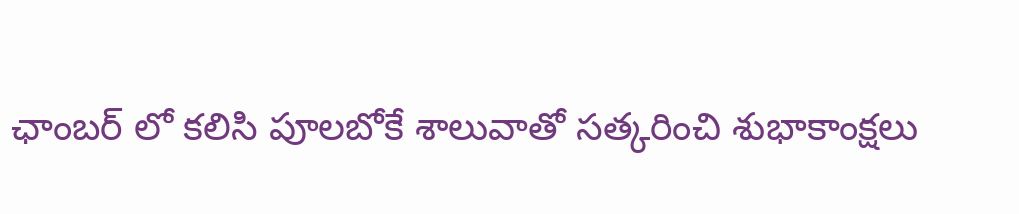ఛాంబర్ లో కలిసి పూలబోకే శాలువాతో సత్కరించి శుభాకాంక్షలు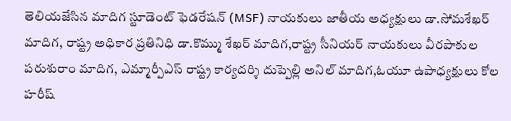తెలియజేసిన మాదిగ స్టూడెంట్ ఫెడరేషన్ (MSF) నాయకులు జాతీయ అధ్యక్షులు డా.సోమశేఖర్ మాదిగ, రాష్ట్ర అధికార ప్రతినిధి డా.కొమ్ము శేఖర్ మాదిగ,రాష్ట్ర సీనియర్ నాయకులు వీరపాకుల పరుశురాం మాదిగ, ఎమ్మార్పీఎస్ రాష్ట్ర కార్యదర్శి దుప్పెల్లి అనిల్ మాదిగ,ఓయూ ఉపాధ్యక్షులు కోల హరీష్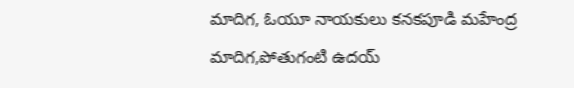మాదిగ, ఓయూ నాయకులు కనకపూడి మహేంద్ర మాదిగ,పోతుగంటి ఉదయ్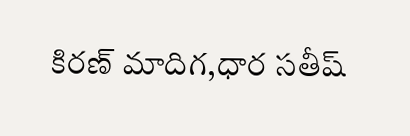కిరణ్ మాదిగ,ధార సతీష్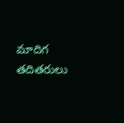మాదిగ తదితరులు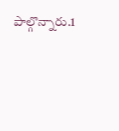పాల్గొన్నారు.1